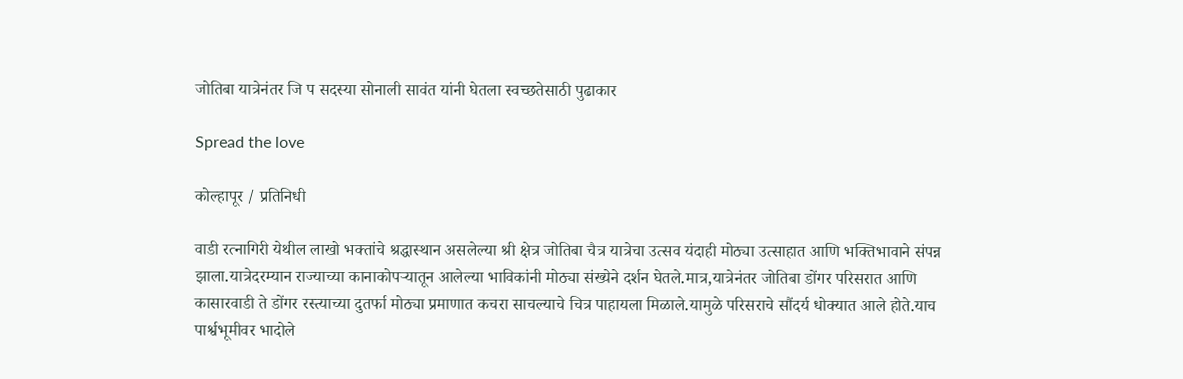जोतिबा यात्रेनंतर जि प सदस्या सोनाली सावंत यांनी घेतला स्वच्छतेसाठी पुढाकार

Spread the love

कोल्हापूर / प्रतिनिधी

वाडी रत्नागिरी येथील लाखो भक्तांचे श्रद्धास्थान असलेल्या श्री क्षेत्र जोतिबा चैत्र यात्रेचा उत्सव यंदाही मोठ्या उत्साहात आणि भक्तिभावाने संपन्न झाला.यात्रेदरम्यान राज्याच्या कानाकोपऱ्यातून आलेल्या भाविकांनी मोठ्या संख्येने दर्शन घेतले.मात्र,यात्रेनंतर जोतिबा डोंगर परिसरात आणि कासारवाडी ते डोंगर रस्त्याच्या दुतर्फा मोठ्या प्रमाणात कचरा साचल्याचे चित्र पाहायला मिळाले.यामुळे परिसराचे सौंदर्य धोक्यात आले होते.याच पार्श्वभूमीवर भादोले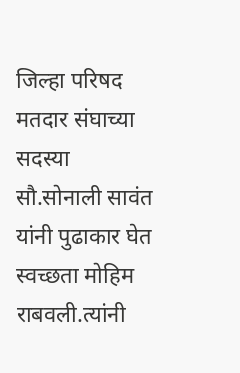जिल्हा परिषद मतदार संघाच्या सदस्या सौ.सोनाली सावंत यांनी पुढाकार घेत स्वच्छता मोहिम राबवली.त्यांनी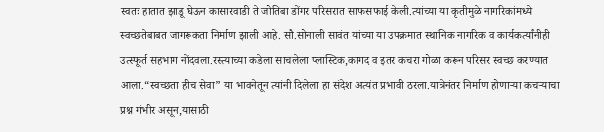स्वतः हातात झाडू घेऊन कासारवाडी ते जोतिबा डोंगर परिसरात साफसफाई केली.त्यांच्या या कृतीमुळे नागरिकांमध्ये स्वच्छतेबाबत जागरूकता निर्माण झाली आहे. सौ.सोनाली सावंत यांच्या या उपक्रमात स्थानिक नागरिक व कार्यकर्त्यांनीही उत्स्फूर्त सहभाग नोंदवला.रस्त्याच्या कडेला साचलेला प्लास्टिक,कागद व इतर कचरा गोळा करून परिसर स्वच्छ करण्यात आला.“स्वच्छता हीच सेवा” या भावनेतून त्यांनी दिलेला हा संदेश अत्यंत प्रभावी ठरला.यात्रेनंतर निर्माण होणाऱ्या कचऱ्याचा प्रश्न गंभीर असून,यासाठी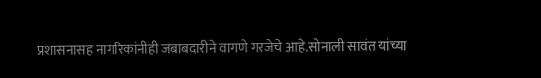प्रशासनासह नागरिकांनीही जबाबदारीने वागणे गरजेचे आहे.सोनाली सावंत यांच्या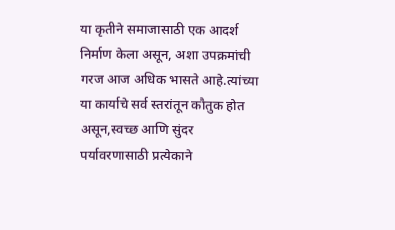या कृतीने समाजासाठी एक आदर्श निर्माण केला असून, अशा उपक्रमांची गरज आज अधिक भासते आहे.त्यांच्या या कार्याचे सर्व स्तरांतून कौतुक होत असून,स्वच्छ आणि सुंदर पर्यावरणासाठी प्रत्येकाने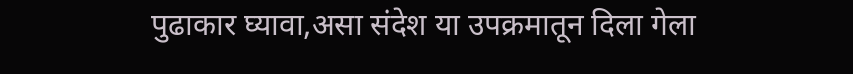पुढाकार घ्यावा,असा संदेश या उपक्रमातून दिला गेला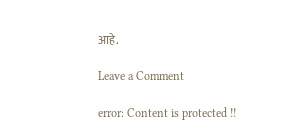आहे.

Leave a Comment

error: Content is protected !!